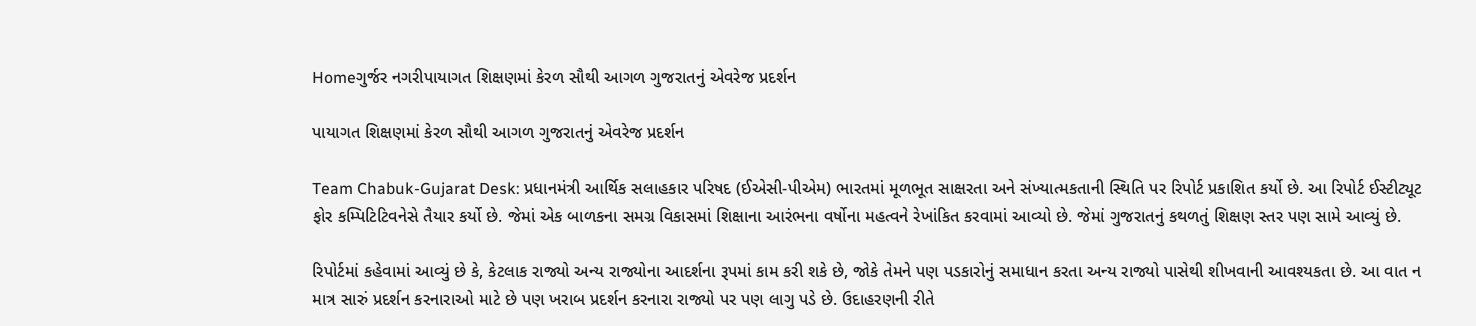Homeગુર્જર નગરીપાયાગત શિક્ષણમાં કેરળ સૌથી આગળ ગુજરાતનું એવરેજ પ્રદર્શન

પાયાગત શિક્ષણમાં કેરળ સૌથી આગળ ગુજરાતનું એવરેજ પ્રદર્શન

Team Chabuk-Gujarat Desk: પ્રધાનમંત્રી આર્થિક સલાહકાર પરિષદ (ઈએસી-પીએમ) ભારતમાં મૂળભૂત સાક્ષરતા અને સંખ્યાત્મકતાની સ્થિતિ પર રિપોર્ટ પ્રકાશિત કર્યો છે. આ રિપોર્ટ ઈસ્ટીટ્યૂટ ફોર કમ્પિટિટિવનેસે તૈયાર કર્યો છે. જેમાં એક બાળકના સમગ્ર વિકાસમાં શિક્ષાના આરંભના વર્ષોના મહત્વને રેખાંકિત કરવામાં આવ્યો છે. જેમાં ગુજરાતનું કથળતું શિક્ષણ સ્તર પણ સામે આવ્યું છે.

રિપોર્ટમાં કહેવામાં આવ્યું છે કે, કેટલાક રાજ્યો અન્ય રાજ્યોના આદર્શના રૂપમાં કામ કરી શકે છે, જોકે તેમને પણ પડકારોનું સમાધાન કરતા અન્ય રાજ્યો પાસેથી શીખવાની આવશ્યકતા છે. આ વાત ન માત્ર સારું પ્રદર્શન કરનારાઓ માટે છે પણ ખરાબ પ્રદર્શન કરનારા રાજ્યો પર પણ લાગુ પડે છે. ઉદાહરણની રીતે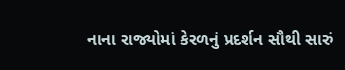નાના રાજ્યોમાં કેરળનું પ્રદર્શન સૌથી સારું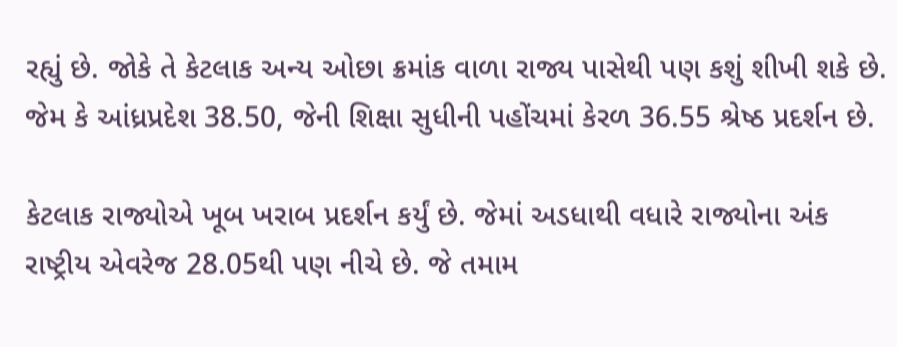રહ્યું છે. જોકે તે કેટલાક અન્ય ઓછા ક્રમાંક વાળા રાજ્ય પાસેથી પણ કશું શીખી શકે છે. જેમ કે આંધ્રપ્રદેશ 38.50, જેની શિક્ષા સુધીની પહોંચમાં કેરળ 36.55 શ્રેષ્ઠ પ્રદર્શન છે.

કેટલાક રાજ્યોએ ખૂબ ખરાબ પ્રદર્શન કર્યું છે. જેમાં અડધાથી વધારે રાજ્યોના અંક રાષ્ટ્રીય એવરેજ 28.05થી પણ નીચે છે. જે તમામ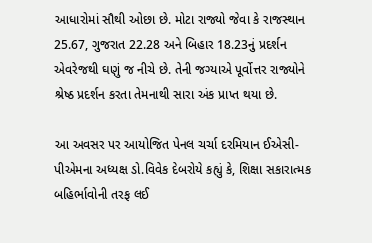આધારોમાં સૌથી ઓછા છે. મોટા રાજ્યો જેવા કે રાજસ્થાન 25.67, ગુજરાત 22.28 અને બિહાર 18.23નું પ્રદર્શન એવરેજથી ઘણું જ નીચે છે. તેની જગ્યાએ પૂર્વોત્તર રાજ્યોને શ્રેષ્ઠ પ્રદર્શન કરતા તેમનાથી સારા અંક પ્રાપ્ત થયા છે.

આ અવસર પર આયોજિત પેનલ ચર્ચા દરમિયાન ઈએસી-પીએમના અધ્યક્ષ ડો.વિવેક દેબરોયે કહ્યું કે, શિક્ષા સકારાત્મક બહિર્ભાવોની તરફ લઈ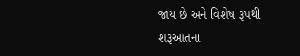જાય છે અને વિશેષ રૂપથી શરૂઆતના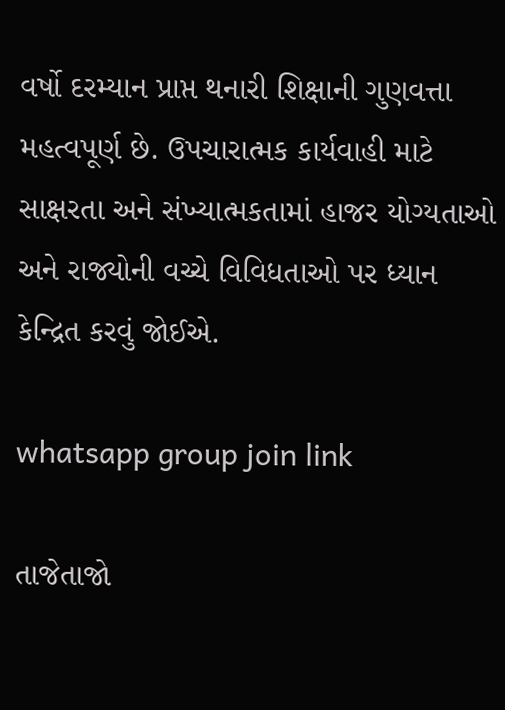વર્ષો દરમ્યાન પ્રાપ્ત થનારી શિક્ષાની ગુણવત્તા મહત્વપૂર્ણ છે. ઉપચારાત્મક કાર્યવાહી માટે સાક્ષરતા અને સંખ્યાત્મકતામાં હાજર યોગ્યતાઓ અને રાજ્યોની વચ્ચે વિવિધતાઓ પર ધ્યાન કેન્દ્રિત કરવું જોઈએ.

whatsapp group join link

તાજેતાજો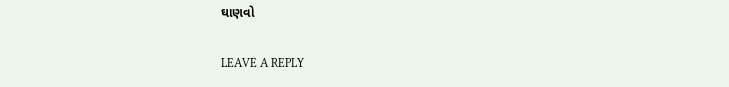ઘાણવો

LEAVE A REPLY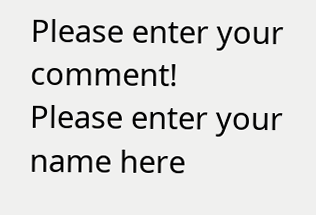Please enter your comment!
Please enter your name here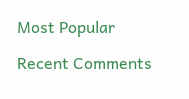Most Popular

Recent Comments